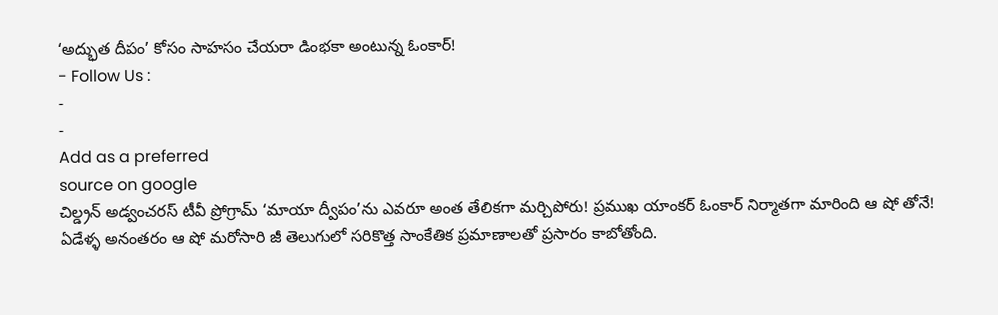‘అద్భుత దీపం’ కోసం సాహసం చేయరా డింభకా అంటున్న ఓంకార్!
- Follow Us :
-
-
Add as a preferred
source on google
చిల్డ్రన్ అడ్వంచరస్ టీవీ ప్రోగ్రామ్ ‘మాయా ద్వీపం’ను ఎవరూ అంత తేలికగా మర్చిపోరు! ప్రముఖ యాంకర్ ఓంకార్ నిర్మాతగా మారింది ఆ షో తోనే! ఏడేళ్ళ అనంతరం ఆ షో మరోసారి జీ తెలుగులో సరికొత్త సాంకేతిక ప్రమాణాలతో ప్రసారం కాబోతోంది.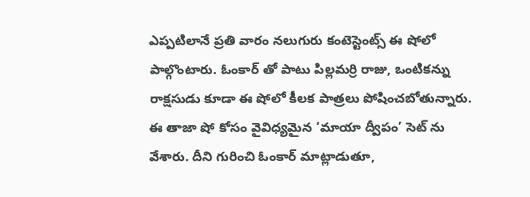ఎప్పటిలానే ప్రతి వారం నలుగురు కంటెస్టెంట్స్ ఈ షోలో పాల్గొంటారు. ఓంకార్ తో పాటు పిల్లమర్రి రాజు, ఒంటికన్ను రాక్షసుడు కూడా ఈ షోలో కీలక పాత్రలు పోషించబోతున్నారు.
ఈ తాజా షో కోసం వైవిధ్యమైన ‘మాయా ద్వీపం’ సెట్ ను వేశారు. దీని గురించి ఓంకార్ మాట్లాడుతూ,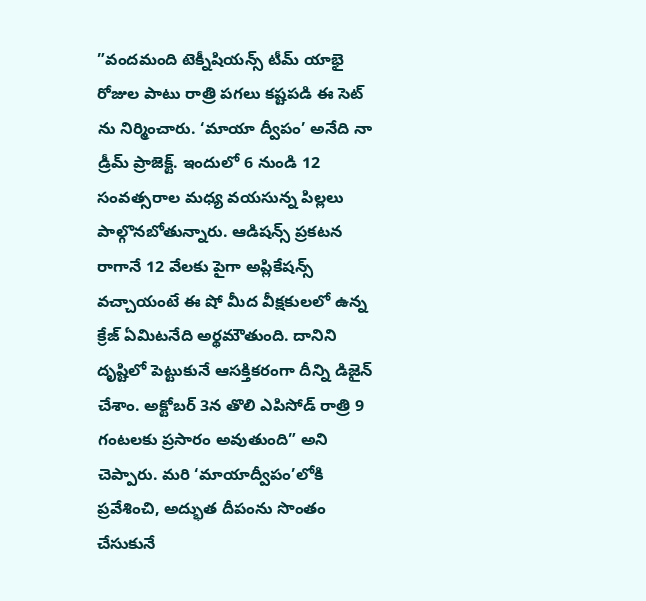”వందమంది టెక్నీషియన్స్ టీమ్ యాభై రోజుల పాటు రాత్రి పగలు కష్టపడి ఈ సెట్ ను నిర్మించారు. ‘మాయా ద్వీపం’ అనేది నా డ్రీమ్ ప్రాజెక్ట్. ఇందులో 6 నుండి 12 సంవత్సరాల మధ్య వయసున్న పిల్లలు పాల్గొనబోతున్నారు. ఆడిషన్స్ ప్రకటన రాగానే 12 వేలకు పైగా అప్లికేషన్స్ వచ్చాయంటే ఈ షో మీద వీక్షకులలో ఉన్న క్రేజ్ ఏమిటనేది అర్థమౌతుంది. దానిని దృష్టిలో పెట్టుకునే ఆసక్తికరంగా దీన్ని డిజైన్ చేశాం. అక్టోబర్ 3న తొలి ఎపిసోడ్ రాత్రి 9 గంటలకు ప్రసారం అవుతుంది” అని చెప్పారు. మరి ‘మాయాద్వీపం’లోకి ప్రవేశించి, అద్భుత దీపంను సొంతం చేసుకునే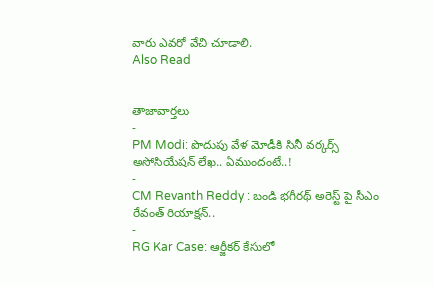వారు ఎవరో వేచి చూడాలి.
Also Read


తాజావార్తలు
-
PM Modi: పొదుపు వేళ మోడీకి సినీ వర్కర్స్ అసోసియేషన్ లేఖ.. ఏముందంటే..!
-
CM Revanth Reddy : బండి భగీరథ్ అరెస్ట్ పై సీఎం రేవంత్ రియాక్షన్..
-
RG Kar Case: ఆర్జీకర్ కేసులో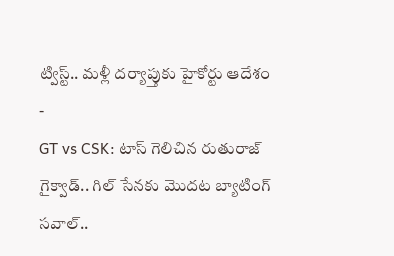ట్విస్ట్.. మళ్లీ దర్యాప్తుకు హైకోర్టు ఆదేశం
-
GT vs CSK: టాస్ గెలిచిన రుతురాజ్ గైక్వాడ్.. గిల్ సేనకు మొదట బ్యాటింగ్ సవాల్..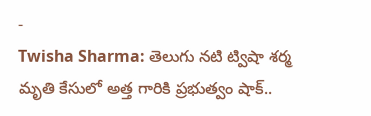-
Twisha Sharma: తెలుగు నటి ట్విషా శర్మ మృతి కేసులో అత్త గారికి ప్రభుత్వం షాక్..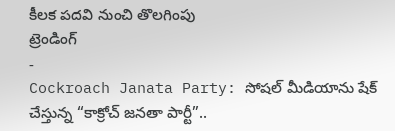కీలక పదవి నుంచి తొలగింపు
ట్రెండింగ్
-
Cockroach Janata Party: సోషల్ మీడియాను షేక్ చేస్తున్న “కాక్రోచ్ జనతా పార్టీ”..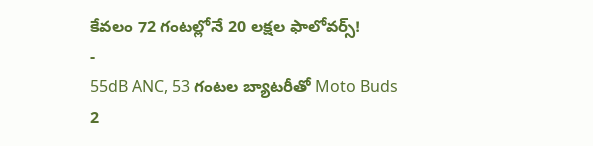కేవలం 72 గంటల్లోనే 20 లక్షల ఫాలోవర్స్!
-
55dB ANC, 53 గంటల బ్యాటరీతో Moto Buds 2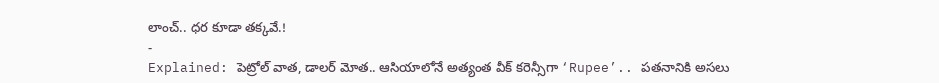లాంచ్.. ధర కూడా తక్కవే.!
-
Explained: పెట్రోల్ వాత, డాలర్ మోత.. ఆసియాలోనే అత్యంత వీక్ కరెన్సీగా ‘Rupee’.. పతనానికి అసలు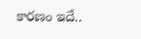కారణం ఇదే..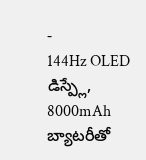-
144Hz OLED డిస్ప్లే, 8000mAh బ్యాటరీతో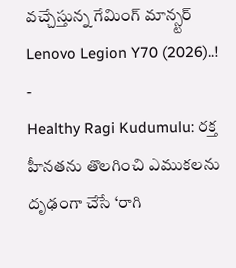వచ్చేస్తున్న గేమింగ్ మాన్స్టర్ Lenovo Legion Y70 (2026)..!
-
Healthy Ragi Kudumulu: రక్త హీనతను తొలగించి ఎముకలను దృఢంగా చేసే ‘రాగి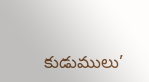కుడుములు’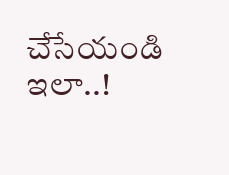చేసేయండి ఇలా..!